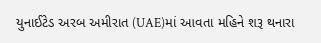યુનાઈટેડ અરબ અમીરાત (UAE)માં આવતા મહિને શરૂ થનારા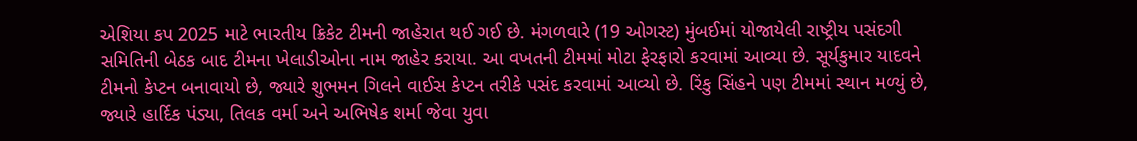એશિયા કપ 2025 માટે ભારતીય ક્રિકેટ ટીમની જાહેરાત થઈ ગઈ છે. મંગળવારે (19 ઓગસ્ટ) મુંબઈમાં યોજાયેલી રાષ્ટ્રીય પસંદગી સમિતિની બેઠક બાદ ટીમના ખેલાડીઓના નામ જાહેર કરાયા. આ વખતની ટીમમાં મોટા ફેરફારો કરવામાં આવ્યા છે. સૂર્યકુમાર યાદવને ટીમનો કેપ્ટન બનાવાયો છે, જ્યારે શુભમન ગિલને વાઈસ કેપ્ટન તરીકે પસંદ કરવામાં આવ્યો છે. રિંકુ સિંહને પણ ટીમમાં સ્થાન મળ્યું છે, જ્યારે હાર્દિક પંડ્યા, તિલક વર્મા અને અભિષેક શર્મા જેવા યુવા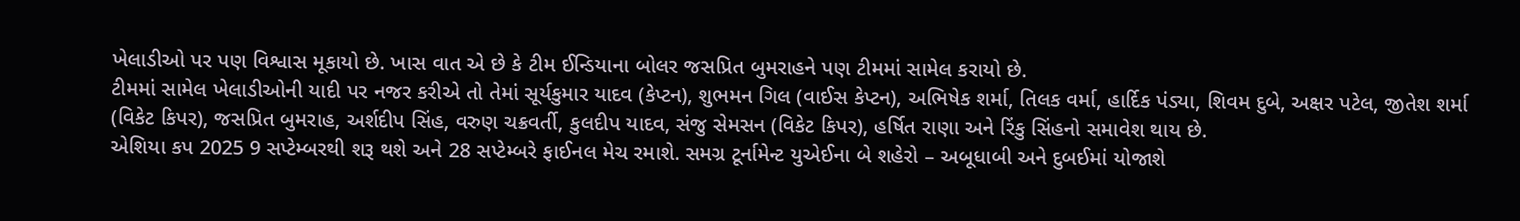ખેલાડીઓ પર પણ વિશ્વાસ મૂકાયો છે. ખાસ વાત એ છે કે ટીમ ઈન્ડિયાના બોલર જસપ્રિત બુમરાહને પણ ટીમમાં સામેલ કરાયો છે.
ટીમમાં સામેલ ખેલાડીઓની યાદી પર નજર કરીએ તો તેમાં સૂર્યકુમાર યાદવ (કેપ્ટન), શુભમન ગિલ (વાઈસ કેપ્ટન), અભિષેક શર્મા, તિલક વર્મા, હાર્દિક પંડ્યા, શિવમ દુબે, અક્ષર પટેલ, જીતેશ શર્મા (વિકેટ કિપર), જસપ્રિત બુમરાહ, અર્શદીપ સિંહ, વરુણ ચક્રવર્તી, કુલદીપ યાદવ, સંજુ સેમસન (વિકેટ કિપર), હર્ષિત રાણા અને રિંકુ સિંહનો સમાવેશ થાય છે.
એશિયા કપ 2025 9 સપ્ટેમ્બરથી શરૂ થશે અને 28 સપ્ટેમ્બરે ફાઈનલ મેચ રમાશે. સમગ્ર ટૂર્નામેન્ટ યુએઈના બે શહેરો – અબૂધાબી અને દુબઈમાં યોજાશે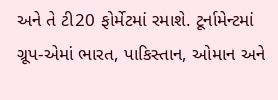અને તે ટી20 ફોર્મેટમાં રમાશે. ટૂર્નામેન્ટમાં ગ્રૂપ-એમાં ભારત, પાકિસ્તાન, ઓમાન અને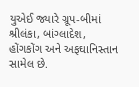યુએઈ જ્યારે ગ્રૂપ-બીમાં શ્રીલંકા, બાંગ્લાદેશ, હોંગકોંગ અને અફઘાનિસ્તાન સામેલ છે.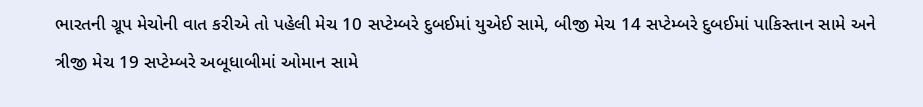ભારતની ગ્રૂપ મેચોની વાત કરીએ તો પહેલી મેચ 10 સપ્ટેમ્બરે દુબઈમાં યુએઈ સામે, બીજી મેચ 14 સપ્ટેમ્બરે દુબઈમાં પાકિસ્તાન સામે અને ત્રીજી મેચ 19 સપ્ટેમ્બરે અબૂધાબીમાં ઓમાન સામે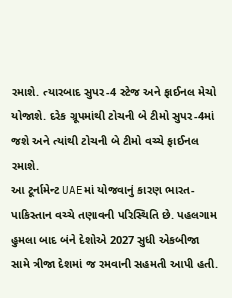રમાશે. ત્યારબાદ સુપર-4 સ્ટેજ અને ફાઈનલ મેચો યોજાશે. દરેક ગ્રૂપમાંથી ટોચની બે ટીમો સુપર-4માં જશે અને ત્યાંથી ટોચની બે ટીમો વચ્ચે ફાઈનલ રમાશે.
આ ટૂર્નામેન્ટ UAEમાં યોજવાનું કારણ ભારત-પાકિસ્તાન વચ્ચે તણાવની પરિસ્થિતિ છે. પહલગામ હુમલા બાદ બંને દેશોએ 2027 સુધી એકબીજા સામે ત્રીજા દેશમાં જ રમવાની સહમતી આપી હતી.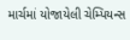માર્ચમાં યોજાયેલી ચેમ્પિયન્સ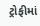ટ્રોફીમાં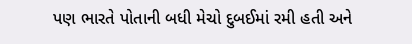પણ ભારતે પોતાની બધી મેચો દુબઈમાં રમી હતી અને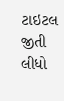ટાઇટલ જીતી લીધો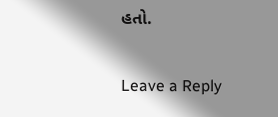હતો.

Leave a Reply